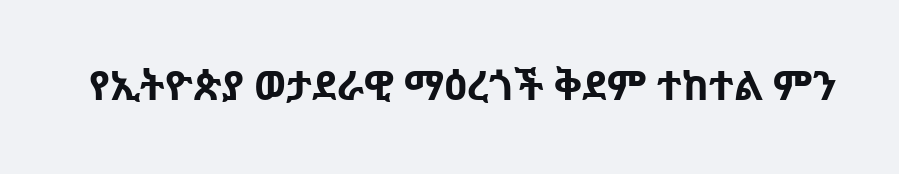የኢትዮጵያ ወታደራዊ ማዕረጎች ቅደም ተከተል ምን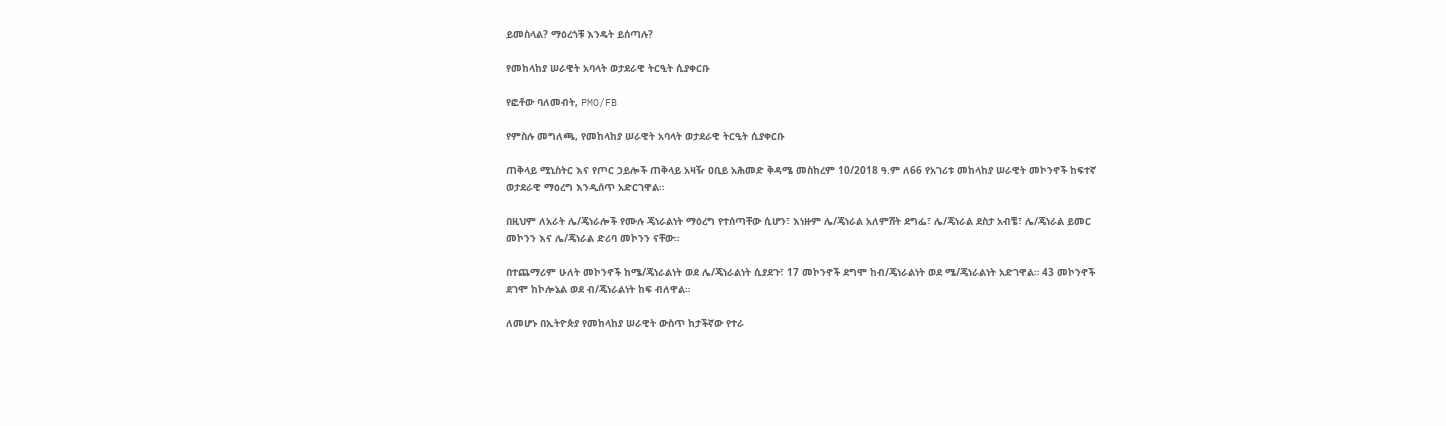ይመስላል? ማዕረጎቹ እንዴት ይሰጣሉ?

የመከላከያ ሠራዊት አባላት ወታደራዊ ትርዒት ሲያቀርቡ

የፎቶው ባለመብት, PMO/FB

የምስሉ መግለጫ, የመከላከያ ሠራዊት አባላት ወታደራዊ ትርዒት ሲያቀርቡ

ጠቅላይ ሚኒስትር እና የጦር ኃይሎች ጠቅላይ አዛዥ ዐቢይ አሕመድ ቅዳሜ መስከረም 10/2018 ዓ.ም ለ66 የአገሪቱ መከላከያ ሠራዊት መኮንኖች ከፍተኛ ወታደራዊ ማዕረግ እንዲሰጥ አድርገዋል።

በዚህም ለአራት ሌ/ጄነራሎች የሙሉ ጄነራልነት ማዕረግ የተሰጣቸው ሲሆን፣ እነዙም ሌ/ጄነራል አለምሸት ደግፌ፣ ሌ/ጄነራል ደስታ አብቼ፣ ሌ/ጄነራል ይመር መኮንን እና ሌ/ጄነራል ድሪባ መኮንን ናቸው።

በተጨማሪም ሁለት መኮንኖች ከሜ/ጄነራልነት ወደ ሌ/ጄነራልነት ሲያደጉ፣ 17 መኮንኖች ደግሞ ከብ/ጄነራልነት ወደ ሜ/ጄነራልነት አድገዋል። 43 መኮንኖች ደገሞ ከኮሎኔል ወደ ብ/ጄነራልነት ከፍ ብለዋል።

ለመሆኑ በኢትዮጵያ የመከላከያ ሠራዊት ውስጥ ከታችኛው የተራ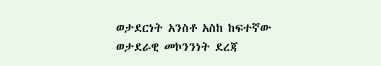ወታደርነት አንስቶ አስከ ከፍተኛው ወታደራዊ መኮንንነት ደረጃ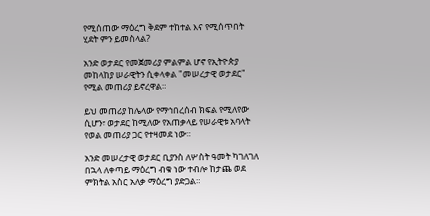የሚሰጠው ማዕረግ ቅደም ተከተል እና የሚሰጥበት ሂደት ምን ይመስላል?

አንድ ወታደር የመጀመሪያ ምልምል ሆኖ የኢትዮጵያ መከላከያ ሠራዊትን ሲቀላቀል "መሠረታዊ ወታደር" የሚል መጠሪያ ይኖረዋል።

ይህ መጠሪያ ከሌላው የማኅበረሰብ ክፍል የሚለየው ሲሆን፣ ወታደር ከሚለው የአጠቃላይ የሠራዊቱ አባላት የወል መጠሪያ ጋር የተዛመደ ነው።

አንድ መሠረታዊ ወታደር ቢያንስ ለሦስት ዓመት ካገለገለ በኋላ ለቀጣይ ማዕረግ ብቁ ነው ተብሎ ከታጨ ወደ ምክትል አስር አለቃ ማዕረግ ያድጋል።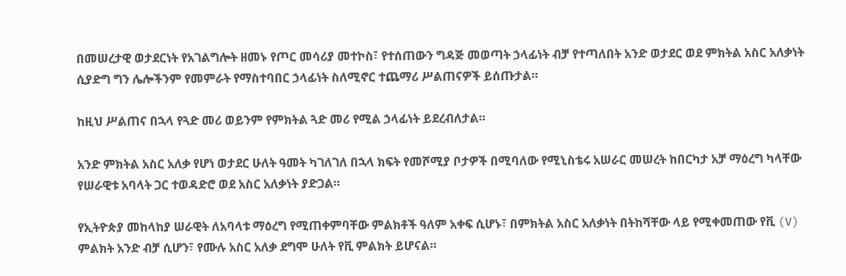በመሠረታዊ ወታደርነት የአገልግሎት ዘመኑ የጦር መሳሪያ መተኮስ፣ የተሰጠውን ግዳጅ መወጣት ኃላፊነት ብቻ የተጣለበት አንድ ወታደር ወደ ምክትል አስር አለቃነት ሲያድግ ግን ሌሎችንም የመምራት የማስተባበር ኃላፊነት ስለሚኖር ተጨማሪ ሥልጠናዎች ይሰጡታል።

ከዚህ ሥልጠና በኋላ የጓድ መሪ ወይንም የምክትል ጓድ መሪ የሚል ኃላፊነት ይደረብለታል።

አንድ ምክትል አስር አለቃ የሆነ ወታደር ሁለት ዓመት ካገለገለ በኋላ ክፍት የመሾሚያ ቦታዎች በሚባለው የሚኒስቴሩ አሠራር መሠረት ከበርካታ አቻ ማዕረግ ካላቸው የሠራዊቱ አባላት ጋር ተወዳድሮ ወደ አስር አለቃነት ያድጋል።

የኢትዮጵያ መከላከያ ሠራዊት ለአባላቱ ማዕረግ የሚጠቀምባቸው ምልክቶች ዓለም አቀፍ ሲሆኑ፣ በምክትል አስር አለቃነት በትከሻቸው ላይ የሚቀመጠው የቪ (V) ምልክት አንድ ብቻ ሲሆን፣ የሙሉ አስር አለቃ ደግሞ ሁለት የቪ ምልክት ይሆናል።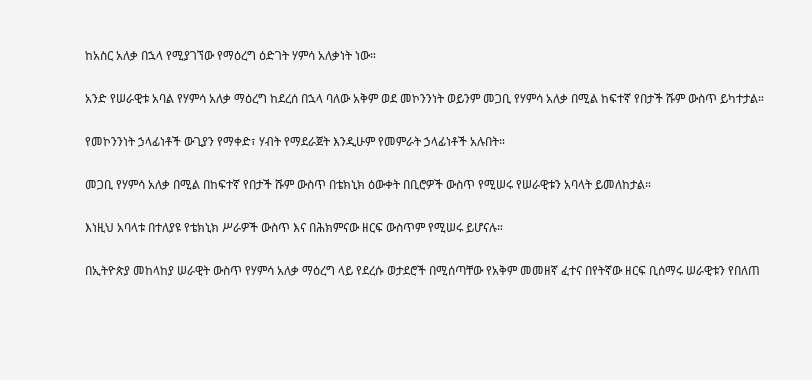ከአስር አለቃ በኋላ የሚያገኘው የማዕረግ ዕድገት ሃምሳ አለቃነት ነው።

አንድ የሠራዊቱ አባል የሃምሳ አለቃ ማዕረግ ከደረሰ በኋላ ባለው አቅም ወደ መኮንንነት ወይንም መጋቢ የሃምሳ አለቃ በሚል ከፍተኛ የበታች ሹም ውስጥ ይካተታል።

የመኮንንነት ኃላፊነቶች ውጊያን የማቀድ፣ ሃብት የማደራጀት እንዲሁም የመምራት ኃላፊነቶች አሉበት።

መጋቢ የሃምሳ አለቃ በሚል በከፍተኛ የበታች ሹም ውስጥ በቴክኒክ ዕውቀት በቢሮዎች ውስጥ የሚሠሩ የሠራዊቱን አባላት ይመለከታል።

እነዚህ አባላቱ በተለያዩ የቴክኒክ ሥራዎች ውስጥ እና በሕክምናው ዘርፍ ውስጥም የሚሠሩ ይሆናሉ።

በኢትዮጵያ መከላከያ ሠራዊት ውስጥ የሃምሳ አለቃ ማዕረግ ላይ የደረሱ ወታደሮች በሚሰጣቸው የአቅም መመዘኛ ፈተና በየትኛው ዘርፍ ቢሰማሩ ሠራዊቱን የበለጠ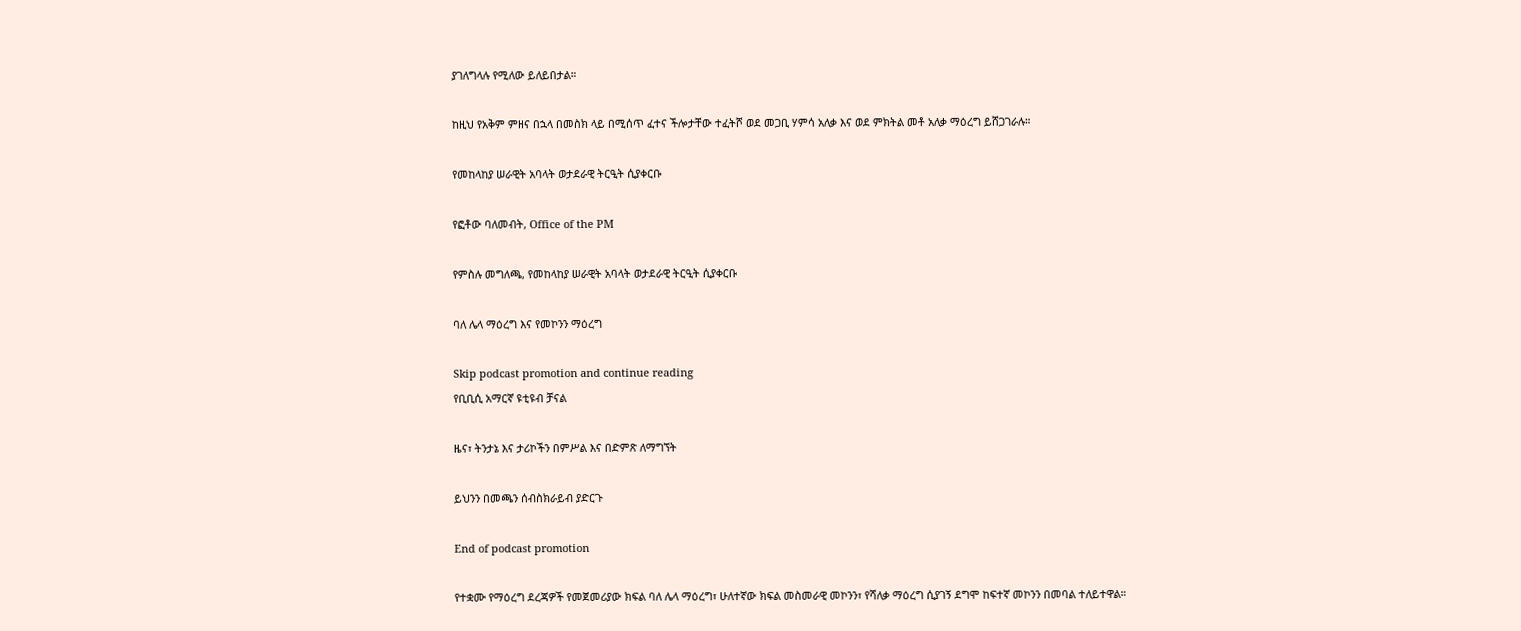ያገለግላሉ የሚለው ይለይበታል።

ከዚህ የአቅም ምዘና በኋላ በመስክ ላይ በሚሰጥ ፈተና ችሎታቸው ተፈትሾ ወደ መጋቢ ሃምሳ አለቃ እና ወደ ምክትል መቶ አለቃ ማዕረግ ይሸጋገራሉ።

የመከላከያ ሠራዊት አባላት ወታደራዊ ትርዒት ሲያቀርቡ

የፎቶው ባለመብት, Office of the PM

የምስሉ መግለጫ, የመከላከያ ሠራዊት አባላት ወታደራዊ ትርዒት ሲያቀርቡ

ባለ ሌላ ማዕረግ እና የመኮንን ማዕረግ

Skip podcast promotion and continue reading
የቢቢሲ አማርኛ ዩቲዩብ ቻናል

ዜና፣ ትንታኔ እና ታሪኮችን በምሥል እና በድምጽ ለማግኘት

ይህንን በመጫን ሰብስክራይብ ያድርጉ

End of podcast promotion

የተቋሙ የማዕረግ ደረጃዎች የመጀመሪያው ክፍል ባለ ሌላ ማዕረግ፣ ሁለተኛው ክፍል መስመራዊ መኮንን፣ የሻለቃ ማዕረግ ሲያገኝ ደግሞ ከፍተኛ መኮንን በመባል ተለይተዋል።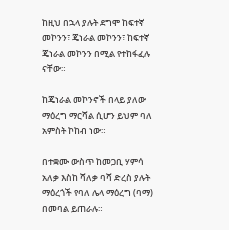ከዚህ በኋላ ያሉት ደግሞ ከፍተኛ መኮንን፣ ጄነራል መኮንን፣ ከፍተኛ ጄነራል መኮንን በሚል የተከፋፈሉ ናቸው።

ከጄነራል መኮንኖች በላይ ያለው ማዕረግ ማርሻል ሲሆን ይህም ባለ አምስት ኮከብ ነው።

በተቋሙ ውስጥ ከመጋቢ ሃምሳ አለቃ እስከ ሻለቃ ባሻ ድረስ ያሉት ማዕረጎች የባለ ሌላ ማዕረግ (ባማ) በመባል ይጠራሉ።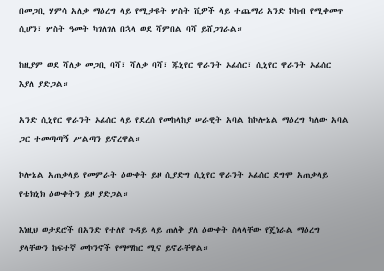በመጋቢ ሃምሳ አለቃ ማዕረግ ላይ የሚታዩት ሦስት ቪዎች ላይ ተጨማሪ አንድ ኮከብ የሚቀመጥ ሲሆን፣ ሦስት ዓመት ካገለገለ በኋላ ወደ ሻምበል ባሻ ይሸጋገራል።

ከዚያም ወደ ሻለቃ መጋቢ ባሻ፣ ሻለቃ ባሻ፣ ጁኒየር ዋራንት ኦፊሰር፣ ሲኒየር ዋራንት ኦፊሰር እያለ ያድጋል።

አንድ ሲኒየር ዋራንት ኦፊሰር ላይ የደረሰ የመከላከያ ሠራዊት አባል ከኮሎኔል ማዕረግ ካለው አባል ጋር ተመጣጣኝ ሥልጣን ይኖረዋል።

ኮሎኔል አጠቃላይ የመምራት ዕውቀት ይዞ ሲያድግ ሲኒየር ዋራንት ኦፊሰር ደግሞ አጠቃላይ የቴክኒክ ዕውቀትን ይዞ ያድጋል።

እነዚህ ወታደሮች በአንድ የተለየ ጉዳይ ላይ ጠለቅ ያለ ዕውቀት ስላላቸው የጄነራል ማዕረግ ያላቸውን ከፍተኛ መኮንኖች የማማከር ሚና ይኖራቸዋል።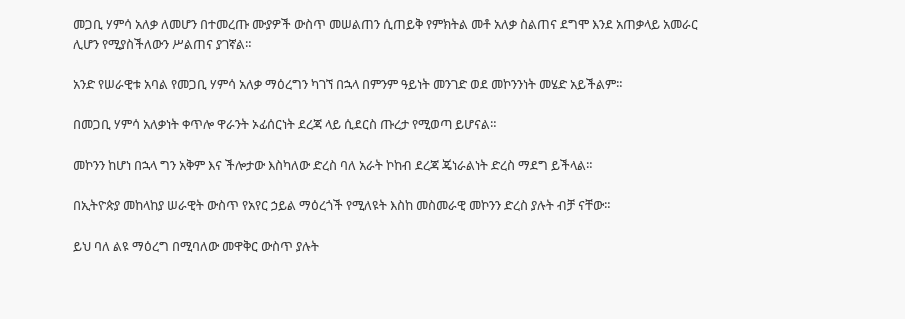መጋቢ ሃምሳ አለቃ ለመሆን በተመረጡ ሙያዎች ውስጥ መሠልጠን ሲጠይቅ የምክትል መቶ አለቃ ስልጠና ደግሞ እንደ አጠቃላይ አመራር ሊሆን የሚያስችለውን ሥልጠና ያገኛል።

አንድ የሠራዊቱ አባል የመጋቢ ሃምሳ አለቃ ማዕረግን ካገኘ በኋላ በምንም ዓይነት መንገድ ወደ መኮንንነት መሄድ አይችልም።

በመጋቢ ሃምሳ አለቃነት ቀጥሎ ዋራንት ኦፊሰርነት ደረጃ ላይ ሲደርስ ጡረታ የሚወጣ ይሆናል።

መኮንን ከሆነ በኋላ ግን አቅም እና ችሎታው እስካለው ድረስ ባለ አራት ኮከብ ደረጃ ጄነራልነት ድረስ ማደግ ይችላል።

በኢትዮጵያ መከላከያ ሠራዊት ውስጥ የአየር ኃይል ማዕረጎች የሚለዩት እስከ መስመራዊ መኮንን ድረስ ያሉት ብቻ ናቸው።

ይህ ባለ ልዩ ማዕረግ በሚባለው መዋቅር ውስጥ ያሉት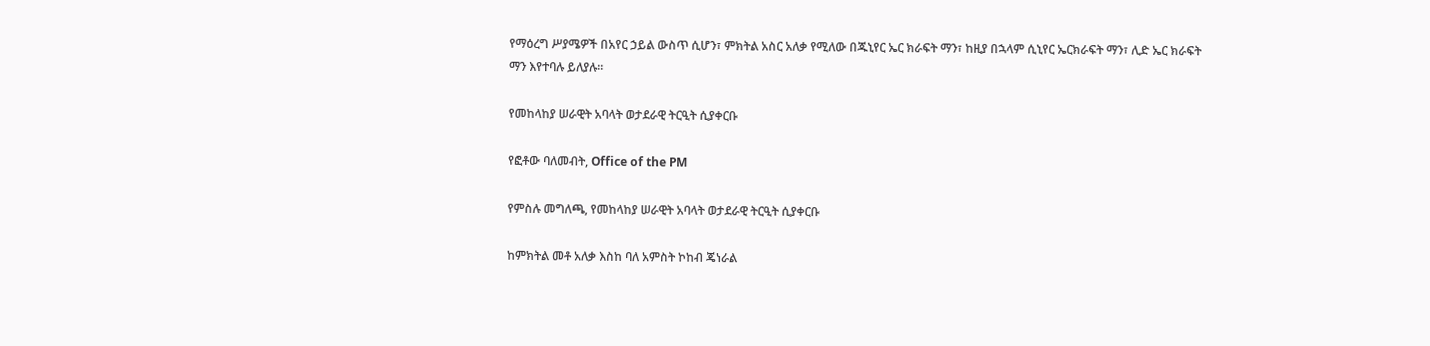የማዕረግ ሥያሜዎች በአየር ኃይል ውስጥ ሲሆን፣ ምክትል አስር አለቃ የሚለው በጁኒየር ኤር ክራፍት ማን፣ ከዚያ በኋላም ሲኒየር ኤርክራፍት ማን፣ ሊድ ኤር ክራፍት ማን እየተባሉ ይለያሉ።

የመከላከያ ሠራዊት አባላት ወታደራዊ ትርዒት ሲያቀርቡ

የፎቶው ባለመብት, Office of the PM

የምስሉ መግለጫ, የመከላከያ ሠራዊት አባላት ወታደራዊ ትርዒት ሲያቀርቡ

ከምክትል መቶ አለቃ እስከ ባለ አምስት ኮከብ ጄነራል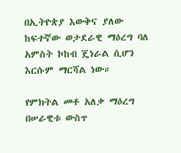በኢትዮጵያ እውቅና ያለው ከፍተኛው ወታደራዊ ማዕረግ ባለ አምስት ኮከብ ጄነራል ሲሆን እርሱም ማርሻል ነው።

የምክትል መቶ አለቃ ማዕረግ በሠራዊቱ ውስጥ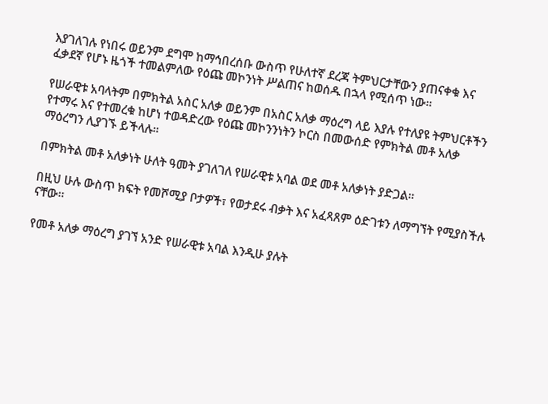እያገለገሉ የነበሩ ወይንም ደግሞ ከማኅበረሰቡ ውስጥ የሁለተኛ ደረጃ ትምህርታቸውን ያጠናቀቁ እና ፈቃደኛ የሆኑ ዜጎች ተመልምለው የዕጩ መኮንነት ሥልጠና ከወሰዱ በኋላ የሚሰጥ ነው።

የሠራዊቱ አባላትም በምክትል አስር አለቃ ወይንም በአስር አለቃ ማዕረግ ላይ እያሉ የተለያዩ ትምህርቶችን የተማሩ እና የተመረቁ ከሆነ ተወዳድረው የዕጩ መኮንንነትን ኮርስ በመውሰድ የምክትል መቶ አለቃ ማዕረግን ሊያገኙ ይችላሉ።

በምክትል መቶ አለቃነት ሁለት ዓመት ያገለገለ የሠራዊቱ አባል ወደ መቶ አለቃነት ያድጋል።

በዚህ ሁሉ ውስጥ ክፍት የመሾሚያ ቦታዎች፣ የወታደሩ ብቃት እና አፈጻጸም ዕድገቱን ለማግኘት የሚያስችሉ ናቸው።

የመቶ አለቃ ማዕረግ ያገኘ አንድ የሠራዊቱ አባል እንዲሁ ያሉት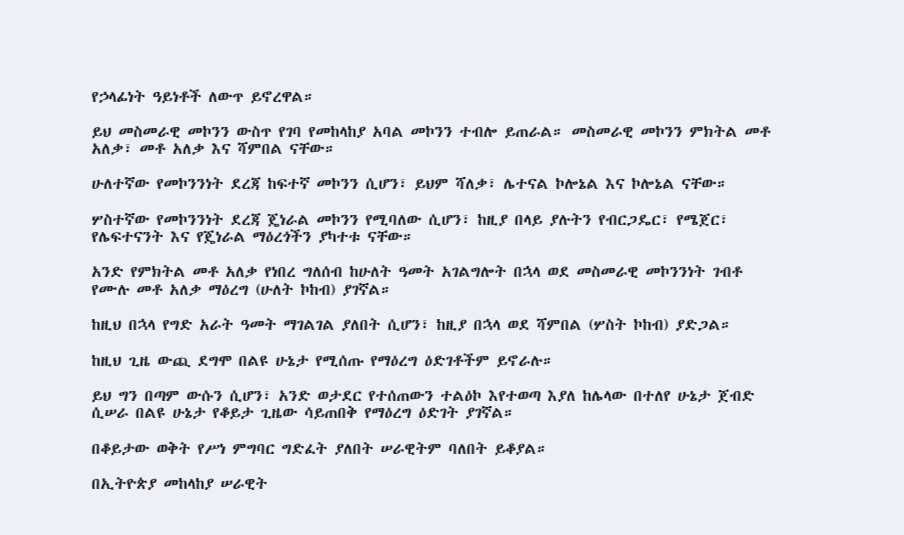የኃላፊነት ዓይነቶች ለውጥ ይኖረዋል።

ይህ መስመራዊ መኮንን ውስጥ የገባ የመከላከያ አባል መኮንን ተብሎ ይጠራል። መስመራዊ መኮንን ምክትል መቶ አለቃ፣ መቶ አለቃ እና ሻምበል ናቸው።

ሁለተኛው የመኮንንነት ደረጃ ከፍተኛ መኮንን ሲሆን፣ ይህም ሻለቃ፣ ሌተናል ኮሎኔል እና ኮሎኔል ናቸው።

ሦስተኛው የመኮንንነት ደረጃ ጄነራል መኮንን የሚባለው ሲሆን፣ ከዚያ በላይ ያሉትን የብርጋዴር፣ የሜጀር፣ የሌፍተናንት እና የጄነራል ማዕረጎችን ያካተቱ ናቸው።

አንድ የምክትል መቶ አለቃ የነበረ ግለሰብ ከሁለት ዓመት አገልግሎት በኋላ ወደ መስመራዊ መኮንንነት ገብቶ የሙሉ መቶ አለቃ ማዕረግ (ሁለት ኮከብ) ያገኛል።

ከዚህ በኋላ የግድ አራት ዓመት ማገልገል ያለበት ሲሆን፣ ከዚያ በኋላ ወደ ሻምበል (ሦስት ኮከብ) ያድጋል።

ከዚህ ጊዜ ውጪ ደግሞ በልዩ ሁኔታ የሚሰጡ የማዕረግ ዕድገቶችም ይኖራሉ።

ይህ ግን በጣም ውሱን ሲሆን፣ አንድ ወታደር የተሰጠውን ተልዕኮ እየተወጣ እያለ ከሌላው በተለየ ሁኔታ ጀብድ ሲሠራ በልዩ ሁኔታ የቆይታ ጊዜው ሳይጠበቅ የማዕረግ ዕድገት ያገኛል።

በቆይታው ወቅት የሥነ ምግባር ግድፈት ያለበት ሠራዊትም ባለበት ይቆያል።

በኢትዮጵያ መከላከያ ሠራዊት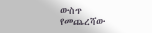ውስጥ የመጨረሻው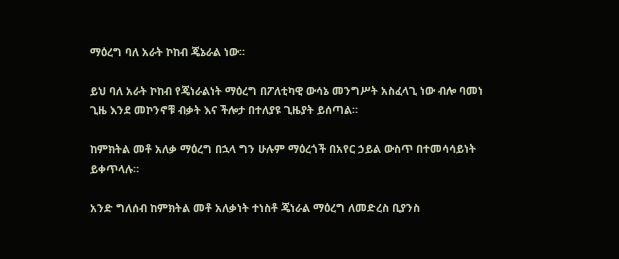ማዕረግ ባለ አራት ኮከብ ጄኔራል ነው።

ይህ ባለ አራት ኮከብ የጄነራልነት ማዕረግ በፖለቲካዊ ውሳኔ መንግሥት አስፈላጊ ነው ብሎ ባመነ ጊዜ እንደ መኮንኖቹ ብቃት እና ችሎታ በተለያዩ ጊዜያት ይሰጣል።

ከምክትል መቶ አለቃ ማዕረግ በኋላ ግን ሁሉም ማዕረጎች በአየር ኃይል ውስጥ በተመሳሳይነት ይቀጥላሉ።

አንድ ግለሰብ ከምክትል መቶ አለቃነት ተነስቶ ጄነራል ማዕረግ ለመድረስ ቢያንስ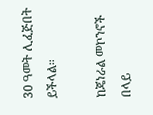30 ዓመት ሊፈጅበት ይችላል።

ከጄነራል መኮንኖች በላይ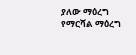ያለው ማዕረግ የማርሻል ማዕረግ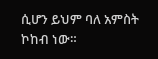ሲሆን ይህም ባለ አምስት ኮከብ ነው።